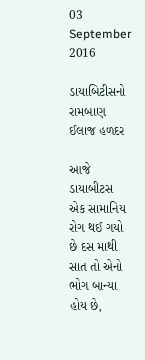03 September 2016

ડાયાબિટીસનો રામબાણ ઈલાજ હળદર

આજે ડાયાબીટસ એક સામાનિય રોગ થઈ ગયો છે દસ માથી સાત તો એનો ભોગ બાન્યા હોય છે,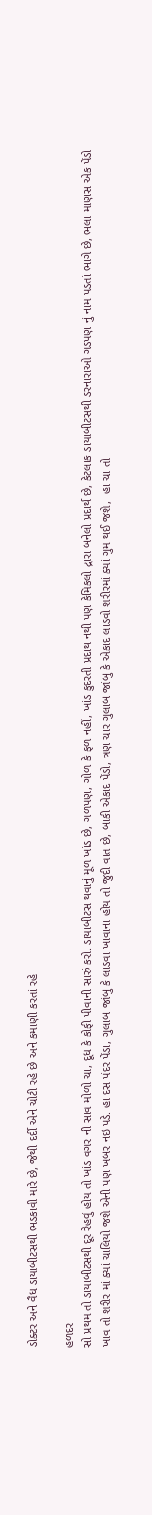ડોક્ટર અને વૈધ ડાયાબીટસથી ભડકાવી મારે છે, જેથી દર્દી એને ચોટી રહે છે અને કમાણી કરતાં રહે

હળદર
સો પ્રથમ તો ડાયાબીટસથી દૂર રેહવું હોય તો ખાંડ વગર ની સાવ મોળો ચા, દૂધ કે કોફી પીવાની સારું કરો. ડાયાબીટસ થવાનું મૂળ ખાંડ છે, ગળપણ, ગોળ કે ફળ નહીં, ખાંડ કુદરતી પ્રદાથ નથી પણ કેમિકલો દ્રારા બનેલો પ્રદાર્થ છે, કેટલાક ડાયાબીટસથી ડરનારાઓ ગડપણ નું નામ પડતાં ભાગે છે, ભલા માણસ એક પેંડો ખાવ તો શરીર માં ક્યાં ચાલિયો જશે એની પણ ખબર નઇ પડે. હા દસ પંદર પેંડા, ગુલાબ જાંબુ કે લાડવા ખાવાના હોય તો જુદી વાત છે, બાકી એકાદ પેંડો, ત્રણ ચાર ગુલાબ જાંબુ કે એકાદ લાડવો શરીરમાં ક્યાં ગુમ થઈ જશે,  હા ચા તો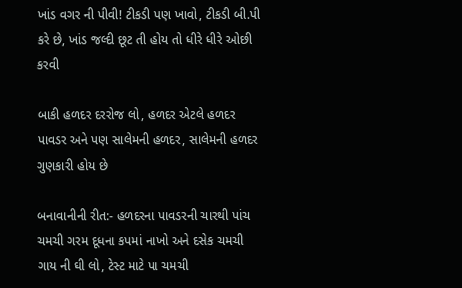ખાંડ વગર ની પીવી! ટીકડી પણ ખાવો, ટીકડી બી.પી કરે છે, ખાંડ જલ્દી છૂટ તી હોય તો ધીરે ધીરે ઓછી કરવી

બાકી હળદર દરરોજ લો, હળદર એટલે હળદર પાવડર અને પણ સાલેમની હળદર, સાલેમની હળદર ગુણકારી હોય છે

બનાવાનીની રીત:- હળદરના પાવડરની ચારથી પાંચ ચમચી ગરમ દૂધના કપમાં નાખો અને દસેક ચમચી ગાય ની ઘી લો, ટેસ્ટ માટે પા ચમચી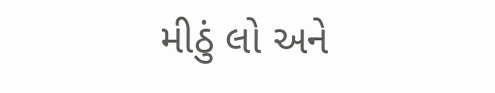મીઠું લો અને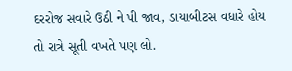દરરોજ સવારે ઉઠી ને પી જાવ, ડાયાબીટસ વધારે હોય તો રાત્રે સૂતી વખતે પણ લો.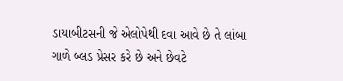ડાયાબીટસની જે એલોપેથી દવા આવે છે તે લાંબા ગાળે બ્લડ પ્રેસર કરે છે અને છેવટે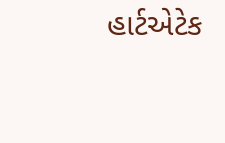હાર્ટએટેક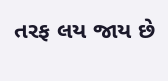તરફ લય જાય છે